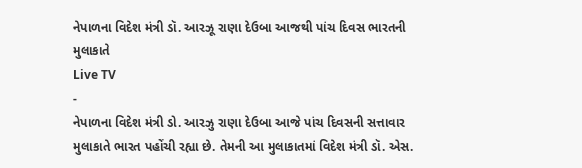નેપાળના વિદેશ મંત્રી ડૉ. આરઝૂ રાણા દેઉબા આજથી પાંચ દિવસ ભારતની મુલાકાતે
Live TV
-
નેપાળના વિદેશ મંત્રી ડો. આરઝુ રાણા દેઉબા આજે પાંચ દિવસની સત્તાવાર મુલાકાતે ભારત પહોંચી રહ્યા છે. તેમની આ મુલાકાતમાં વિદેશ મંત્રી ડૉ. એસ.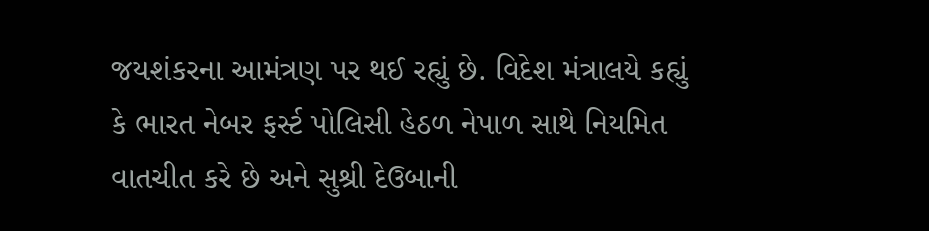જયશંકરના આમંત્રણ પર થઈ રહ્યું છે. વિદેશ મંત્રાલયે કહ્યું કે ભારત નેબર ફર્સ્ટ પોલિસી હેઠળ નેપાળ સાથે નિયમિત વાતચીત કરે છે અને સુશ્રી દેઉબાની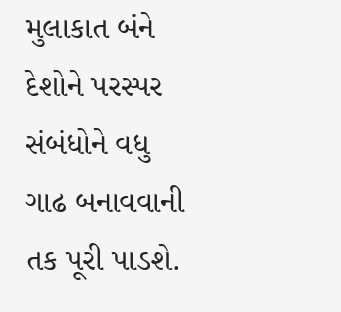મુલાકાત બંને દેશોને પરસ્પર સંબંધોને વધુ ગાઢ બનાવવાની તક પૂરી પાડશે.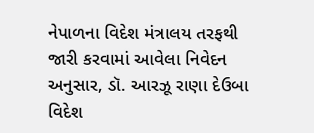નેપાળના વિદેશ મંત્રાલય તરફથી જારી કરવામાં આવેલા નિવેદન અનુસાર, ડૉ. આરઝૂ રાણા દેઉબા વિદેશ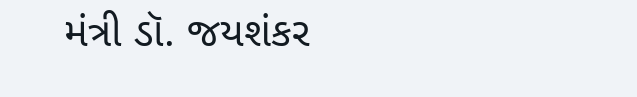મંત્રી ડૉ. જયશંકર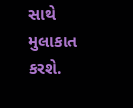સાથે મુલાકાત કરશે.